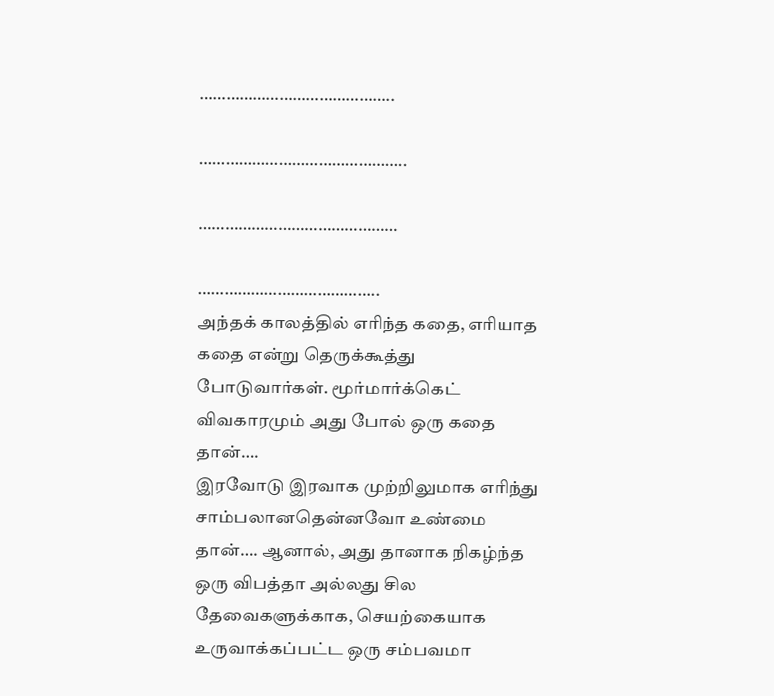……………………………………..

………………………………………..

………………………………………

…………………………………..
அந்தக் காலத்தில் எரிந்த கதை, எரியாத கதை என்று தெருக்கூத்து போடுவார்கள். மூர்மார்க்கெட் விவகாரமும் அது போல் ஒரு கதை தான்….
இரவோடு இரவாக முற்றிலுமாக எரிந்து சாம்பலானதென்னவோ உண்மை தான்…. ஆனால், அது தானாக நிகழ்ந்த ஒரு விபத்தா அல்லது சில தேவைகளுக்காக, செயற்கையாக உருவாக்கப்பட்ட ஒரு சம்பவமா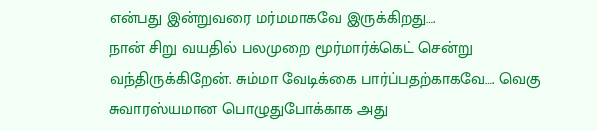என்பது இன்றுவரை மர்மமாகவே இருக்கிறது….
நான் சிறு வயதில் பலமுறை மூர்மார்க்கெட் சென்று வந்திருக்கிறேன். சும்மா வேடிக்கை பார்ப்பதற்காகவே…. வெகு சுவாரஸ்யமான பொழுதுபோக்காக அது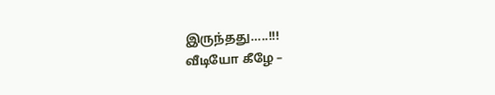இருந்தது…..!!!
வீடியோ கீழே –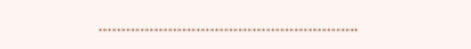………………………………………………..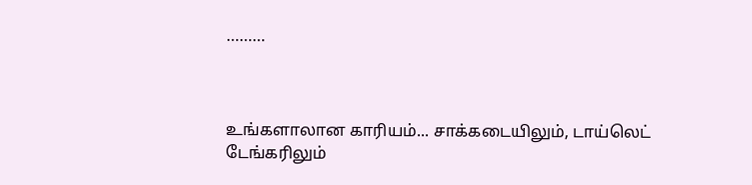………



உங்களாலான காரியம்... சாக்கடையிலும், டாய்லெட் டேங்கரிலும்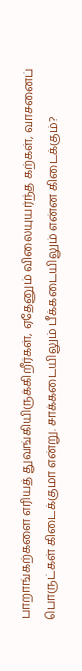பாறாங்கற்களை எரியத் துவங்கியிருக்கிறீர்கள், ஏதேனும் விலையுயர்ந்த கற்கள், வாசனைப் பொருட்கள் கிடைக்குமா என்று. சாக்கடையிலும் பீக்கடையிலும் என்ன கிடைக்கும்?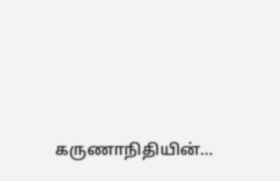கருணாநிதியின்…